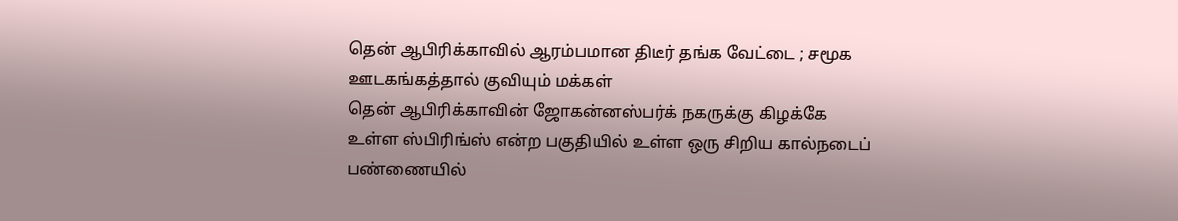தென் ஆபிரிக்காவில் ஆரம்பமான திடீர் தங்க வேட்டை ; சமூக ஊடகங்கத்தால் குவியும் மக்கள்
தென் ஆபிரிக்காவின் ஜோகன்னஸ்பர்க் நகருக்கு கிழக்கே உள்ள ஸ்பிரிங்ஸ் என்ற பகுதியில் உள்ள ஒரு சிறிய கால்நடைப் பண்ணையில்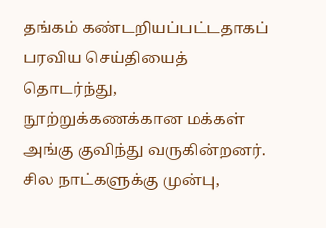தங்கம் கண்டறியப்பட்டதாகப் பரவிய செய்தியைத் தொடர்ந்து, நூற்றுக்கணக்கான மக்கள் அங்கு குவிந்து வருகின்றனர்.
சில நாட்களுக்கு முன்பு,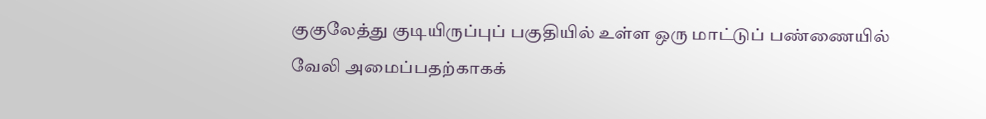குகுலேத்து குடியிருப்புப் பகுதியில் உள்ள ஒரு மாட்டுப் பண்ணையில் வேலி அமைப்பதற்காகக்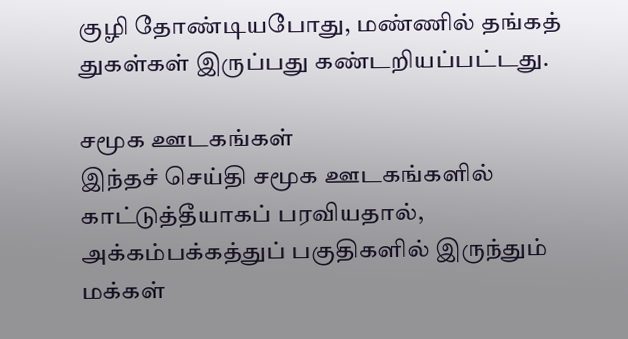குழி தோண்டியபோது, மண்ணில் தங்கத் துகள்கள் இருப்பது கண்டறியப்பட்டது.

சமூக ஊடகங்கள்
இந்தச் செய்தி சமூக ஊடகங்களில் காட்டுத்தீயாகப் பரவியதால், அக்கம்பக்கத்துப் பகுதிகளில் இருந்தும் மக்கள்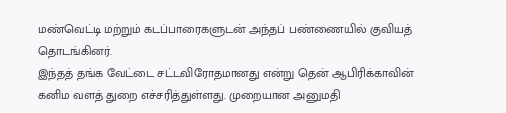மண்வெட்டி மற்றும் கடப்பாரைகளுடன் அந்தப் பண்ணையில் குவியத் தொடங்கினர்.
இந்தத் தங்க வேட்டை சட்டவிரோதமானது என்று தென் ஆபிரிக்காவின் கனிம வளத் துறை எச்சரித்துள்ளது. முறையான அனுமதி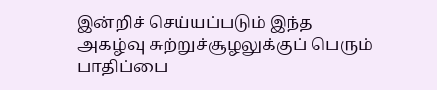இன்றிச் செய்யப்படும் இந்த அகழ்வு சுற்றுச்சூழலுக்குப் பெரும் பாதிப்பை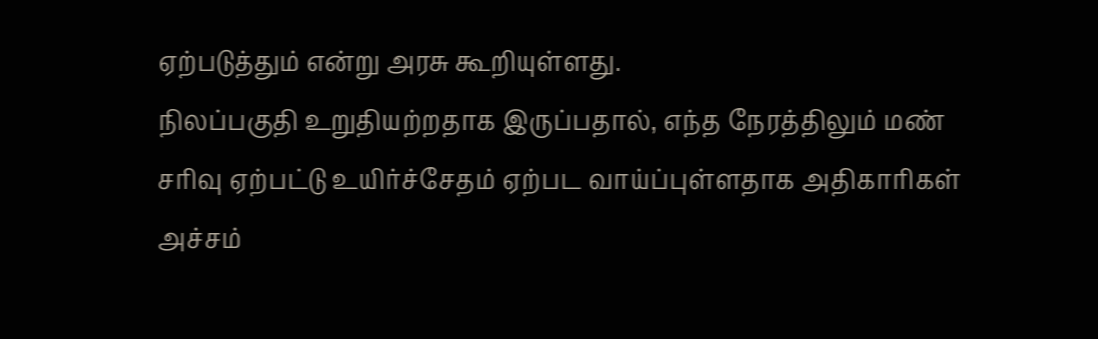ஏற்படுத்தும் என்று அரசு கூறியுள்ளது.
நிலப்பகுதி உறுதியற்றதாக இருப்பதால், எந்த நேரத்திலும் மண் சரிவு ஏற்பட்டு உயிர்ச்சேதம் ஏற்பட வாய்ப்புள்ளதாக அதிகாரிகள் அச்சம்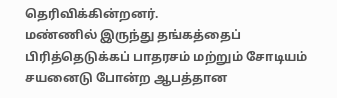தெரிவிக்கின்றனர்.
மண்ணில் இருந்து தங்கத்தைப் பிரித்தெடுக்கப் பாதரசம் மற்றும் சோடியம் சயனைடு போன்ற ஆபத்தான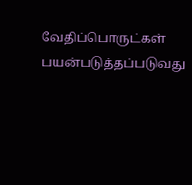வேதிப்பொருட்கள் பயன்படுத்தப்படுவது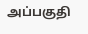அப்பகுதி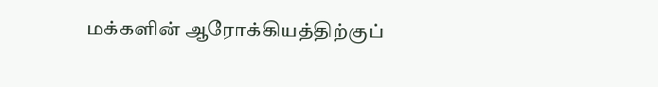மக்களின் ஆரோக்கியத்திற்குப்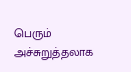பெரும் அச்சுறுத்தலாக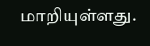மாறியுள்ளது.